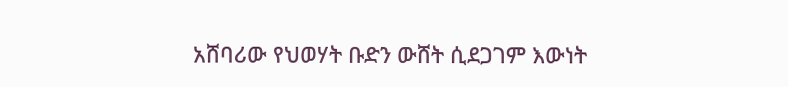አሸባሪው የህወሃት ቡድን ውሸት ሲደጋገም እውነት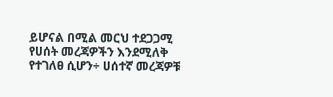ይሆናል በሚል መርህ ተደጋጋሚ የሀሰት መረጃዎችን እንደሚለቅ የተገለፀ ሲሆን÷ ሀሰተኛ መረጃዎቹ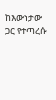ከእውነታው ጋር የተጣረሱ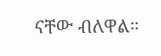ናቸው ብለዋል።